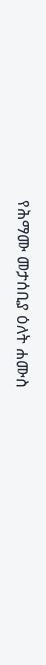የሕማሙ መታሰቢያ ዕለት ሐሙስ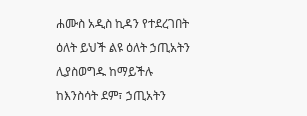ሐሙስ አዲስ ኪዳን የተደረገበት ዕለት ይህች ልዩ ዕለት ኃጢአትን ሊያስወግዱ ከማይችሉ ከእንስሳት ደም፣ ኃጢአትን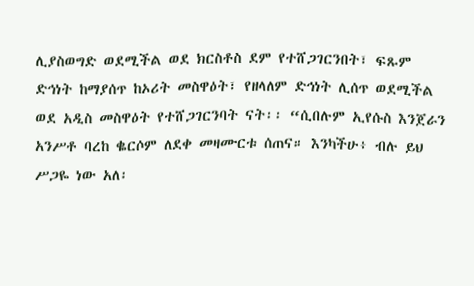ሊያስወግድ ወደሚችል ወደ ክርስቶስ ደም የተሸጋገርንበት፣ ፍጹም ድኅነት ከማያሰጥ ከኦሪት መስዋዕት፣ የዘላለም ድኅነት ሊሰጥ ወደሚችል ወደ አዲስ መስዋዕት የተሸጋገርንባት ናት፡፡ “ሲበሉም ኢየሱስ እንጀራን አንሥቶ ባረከ ቈርሶም ለደቀ መዛሙርቱ ሰጠና። እንካችሁ፥ ብሉ ይህ ሥጋዬ ነው አለ፡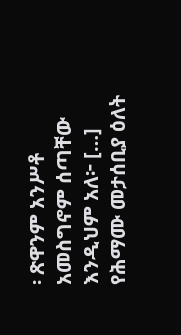፡ ጽዋንም አንሥቶ አመስግኖም ሰጣቸው እንዲህም አለ፦ […]
የሕማሙ መታሰቢያ ዕለት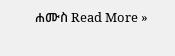ሐሙስ Read More »